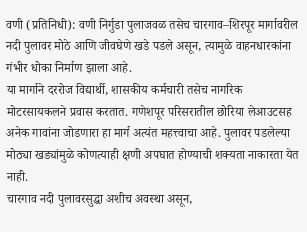वणी (प्रतिनिधी): वणी निर्गुडा पुलाजवळ तसेच चारगाव–शिरपूर मार्गावरील नदी पुलावर मोठे आणि जीवघेणे खडे पडले असून, त्यामुळे वाहनधारकांना गंभीर धोका निर्माण झाला आहे.
या मार्गाने दररोज विद्यार्थी, शासकीय कर्मचारी तसेच नागरिक मोटरसायकलने प्रवास करतात. गणेशपूर परिसरातील छोरिया लेआउटसह अनेक गावांना जोडणारा हा मार्ग अत्यंत महत्त्वाचा आहे. पुलावर पडलेल्या मोठ्या खड्यांमुळे कोणत्याही क्षणी अपघात होण्याची शक्यता नाकारता येत नाही.
चारगाव नदी पुलावरसुद्धा अशीच अवस्था असून,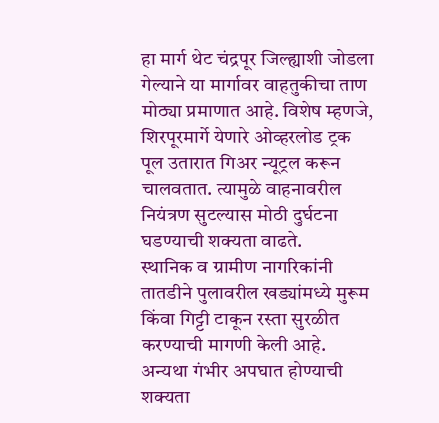हा मार्ग थेट चंद्रपूर जिल्ह्याशी जोडला गेल्याने या मार्गावर वाहतुकीचा ताण मोठ्या प्रमाणात आहे. विशेष म्हणजे, शिरपूरमार्गे येणारे ओव्हरलोड ट्रक पूल उतारात गिअर न्यूट्रल करून चालवतात. त्यामुळे वाहनावरील नियंत्रण सुटल्यास मोठी दुर्घटना घडण्याची शक्यता वाढते.
स्थानिक व ग्रामीण नागरिकांनी तातडीने पुलावरील खड्यांमध्ये मुरूम किंवा गिट्टी टाकून रस्ता सुरळीत करण्याची मागणी केली आहे. अन्यथा गंभीर अपघात होण्याची शक्यता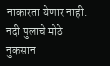नाकारता येणार नाही. नदी पुलाचे मोठे नुकसान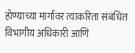होण्याच्या मार्गावर त्याकरिता संबंधित विभागीय अधिकारी आणि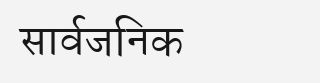सार्वजनिक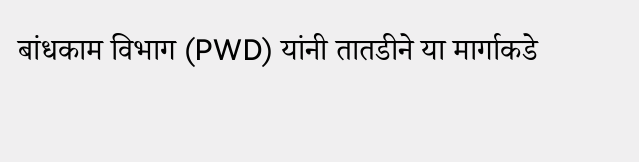बांधकाम विभाग (PWD) यांनी तातडीने या मार्गाकडे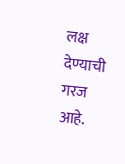लक्ष देण्याची गरज आहे.